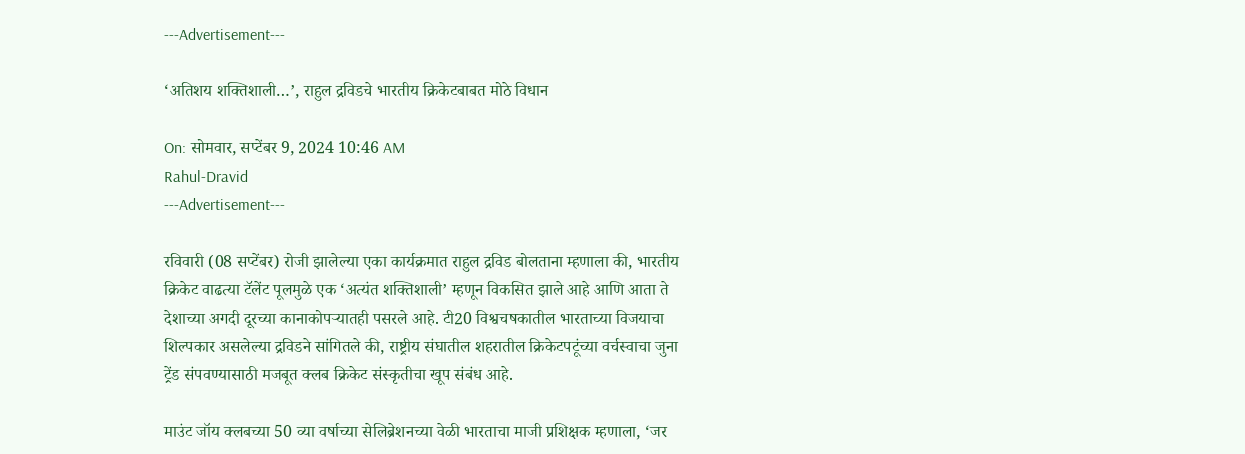---Advertisement---

‘अतिशय शक्तिशाली…’, राहुल द्रविडचे भारतीय क्रिकेटबाबत मोठे विधान

On: सोमवार, सप्टेंबर 9, 2024 10:46 AM
Rahul-Dravid
---Advertisement---

रविवारी (08 सप्टेंबर) रोजी झालेल्या एका कार्यक्रमात राहुल द्रविड बोलताना म्हणाला की, भारतीय क्रिकेट वाढत्या टॅलेंट पूलमुळे एक ‘अत्यंत शक्तिशाली’ म्हणून विकसित झाले आहे आणि आता ते देशाच्या अगदी दूरच्या कानाकोपऱ्यातही पसरले आहे. टी20 विश्वचषकातील भारताच्या विजयाचा शिल्पकार असलेल्या द्रविडने सांगितले की, राष्ट्रीय संघातील शहरातील क्रिकेटपटूंच्या वर्चस्वाचा जुना ट्रेंड संपवण्यासाठी मजबूत क्लब क्रिकेट संस्कृतीचा खूप संबंध आहे.

माउंट जॉय क्लबच्या 50 व्या वर्षाच्या सेलिब्रेशनच्या वेळी भारताचा माजी प्रशिक्षक म्हणाला, ‘जर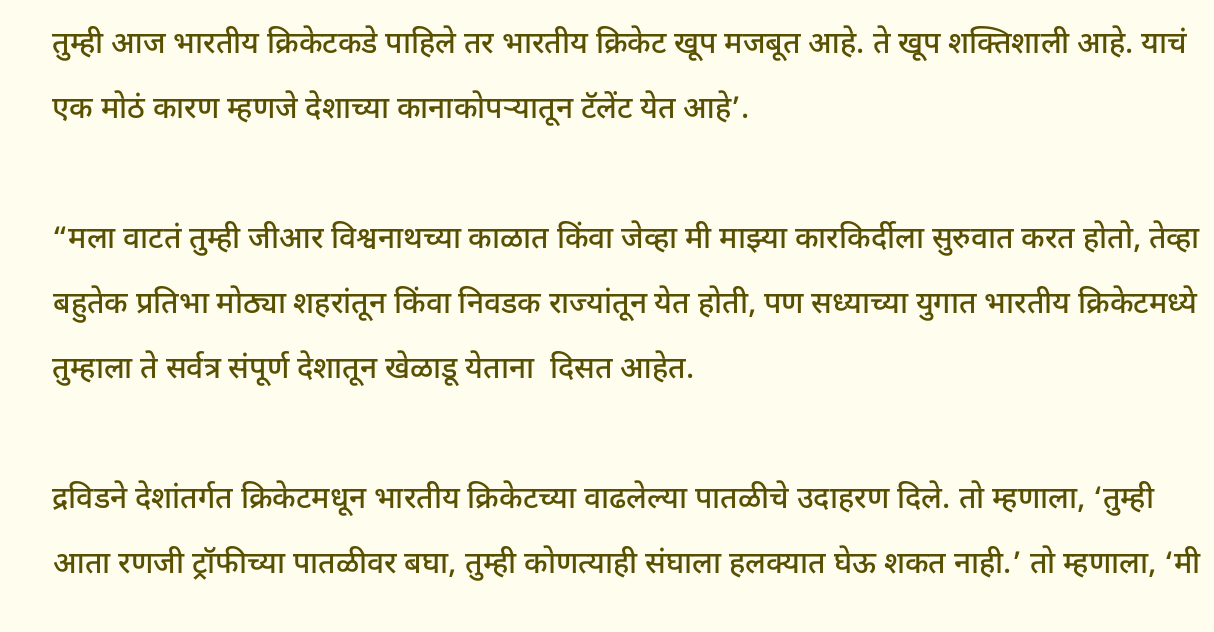तुम्ही आज भारतीय क्रिकेटकडे पाहिले तर भारतीय क्रिकेट खूप मजबूत आहे. ते खूप शक्तिशाली आहे. याचं एक मोठं कारण म्हणजे देशाच्या कानाकोपऱ्यातून टॅलेंट येत आहे’.

“मला वाटतं तुम्ही जीआर विश्वनाथच्या काळात किंवा जेव्हा मी माझ्या कारकिर्दीला सुरुवात करत होतो, तेव्हा बहुतेक प्रतिभा मोठ्या शहरांतून किंवा निवडक राज्यांतून येत होती, पण सध्याच्या युगात भारतीय क्रिकेटमध्ये तुम्हाला ते सर्वत्र संपूर्ण देशातून खेळाडू येताना  दिसत आहेत.

द्रविडने देशांतर्गत क्रिकेटमधून भारतीय क्रिकेटच्या वाढलेल्या पातळीचे उदाहरण दिले. तो म्हणाला, ‘तुम्ही आता रणजी ट्रॉफीच्या पातळीवर बघा, तुम्ही कोणत्याही संघाला हलक्यात घेऊ शकत नाही.’ तो म्हणाला, ‘मी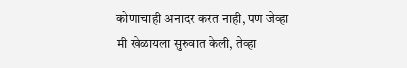कोणाचाही अनादर करत नाही, पण जेव्हा मी खेळायला सुरुवात केली, तेव्हा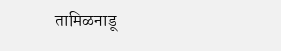तामिळनाडू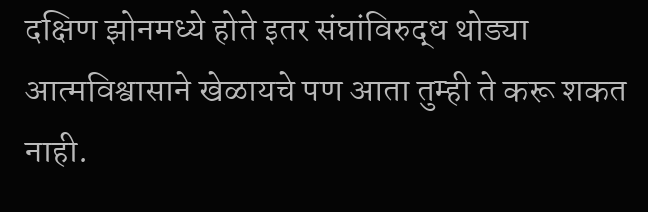दक्षिण झोनमध्ये होते इतर संघांविरुद्ध थोड्या आत्मविश्वासाने खेळायचे पण आता तुम्ही ते करू शकत नाही.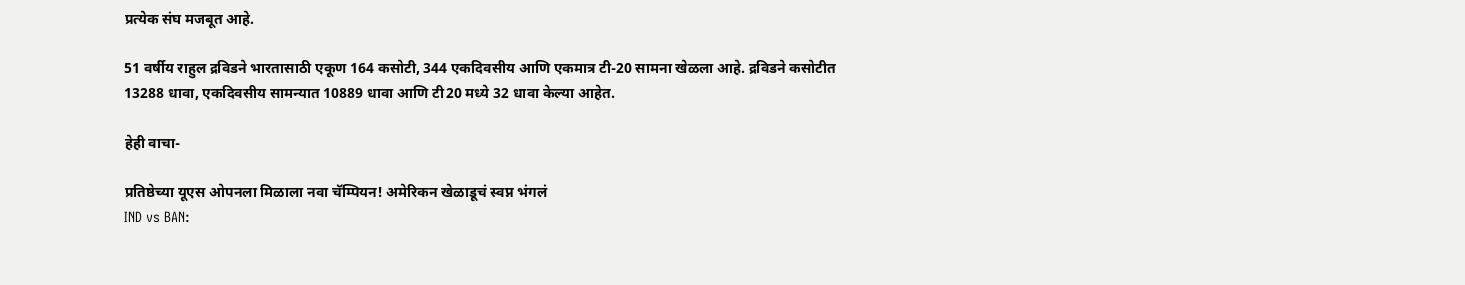प्रत्येक संघ मजबूत आहे.

51 वर्षीय राहुल द्रविडने भारतासाठी एकूण 164 कसोटी, 344 एकदिवसीय आणि एकमात्र टी-20 सामना खेळला आहे. द्रविडने कसोटीत 13288 धावा, एकदिवसीय सामन्यात 10889 धावा आणि टी20 मध्ये 32 धावा केल्या आहेत.

हेही वाचा-

प्रतिष्ठेच्या यूएस ओपनला मिळाला नवा चॅम्पियन! अमेरिकन खेळाडूचं स्वप्न भंगलं
IND vs BAN: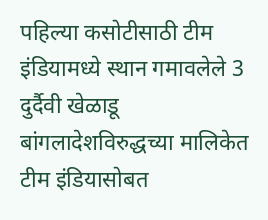पहिल्या कसोटीसाठी टीम इंडियामध्ये स्थान गमावलेले 3 दुर्दैवी खेळाडू
बांगलादेशविरुद्धच्या मालिकेत टीम इंडियासोबत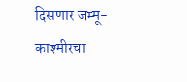दिसणार जम्मू-काश्मीरचा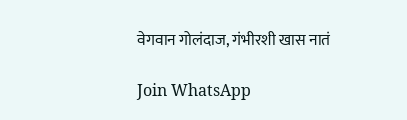वेगवान गोलंदाज, गंभीरशी खास नातं

Join WhatsApp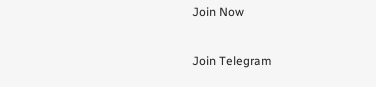Join Now

Join Telegram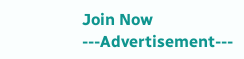Join Now
---Advertisement---